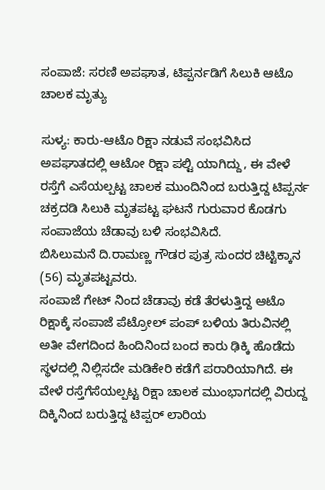ಸಂಪಾಜೆ: ಸರಣಿ ಅಪಘಾತ, ಟಿಪ್ಪರ್ನಡಿಗೆ ಸಿಲುಕಿ ಆಟೊ ಚಾಲಕ ಮೃತ್ಯು

ಸುಳ್ಯ: ಕಾರು-ಆಟೊ ರಿಕ್ಷಾ ನಡುವೆ ಸಂಭವಿಸಿದ ಅಪಘಾತದಲ್ಲಿ ಆಟೋ ರಿಕ್ಷಾ ಪಲ್ಟಿ ಯಾಗಿದ್ದು, ಈ ವೇಳೆ ರಸ್ತೆಗೆ ಎಸೆಯಲ್ಪಟ್ಟ ಚಾಲಕ ಮುಂದಿನಿಂದ ಬರುತ್ತಿದ್ದ ಟಿಪ್ಪರ್ನ ಚಕ್ರದಡಿ ಸಿಲುಕಿ ಮೃತಪಟ್ಟ ಘಟನೆ ಗುರುವಾರ ಕೊಡಗು ಸಂಪಾಜೆಯ ಚೆಡಾವು ಬಳಿ ಸಂಭವಿಸಿದೆ.
ಬಿಸಿಲುಮನೆ ದಿ.ರಾಮಣ್ಣ ಗೌಡರ ಪುತ್ರ ಸುಂದರ ಚಿಟ್ಟಿಕ್ಕಾನ (56) ಮೃತಪಟ್ಟವರು.
ಸಂಪಾಜೆ ಗೇಟ್ ನಿಂದ ಚೆಡಾವು ಕಡೆ ತೆರಳುತ್ತಿದ್ದ ಆಟೊ ರಿಕ್ಷಾಕ್ಕೆ ಸಂಪಾಜೆ ಪೆಟ್ರೋಲ್ ಪಂಪ್ ಬಳಿಯ ತಿರುವಿನಲ್ಲಿ ಅತೀ ವೇಗದಿಂದ ಹಿಂದಿನಿಂದ ಬಂದ ಕಾರು ಢಿಕ್ಕಿ ಹೊಡೆದು ಸ್ಥಳದಲ್ಲಿ ನಿಲ್ಲಿಸದೇ ಮಡಿಕೇರಿ ಕಡೆಗೆ ಪರಾರಿಯಾಗಿದೆ. ಈ ವೇಳೆ ರಸ್ತೆಗೆಸೆಯಲ್ಪಟ್ಟ ರಿಕ್ಷಾ ಚಾಲಕ ಮುಂಭಾಗದಲ್ಲಿ ವಿರುದ್ದ ದಿಕ್ಕಿನಿಂದ ಬರುತ್ತಿದ್ದ ಟಿಪ್ಪರ್ ಲಾರಿಯ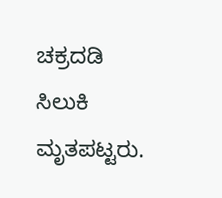ಚಕ್ರದಡಿ ಸಿಲುಕಿ ಮೃತಪಟ್ಟರು.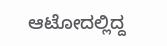ಆಟೋದಲ್ಲಿದ್ದ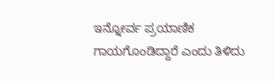ಇನ್ನೋರ್ವ ಪ್ರಯಾಣಿಕ ಗಾಯಗೊಂಡಿದ್ದಾರೆ ಎಂದು ತಿಳಿದು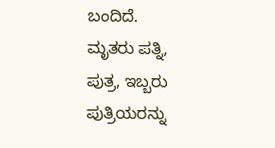ಬಂದಿದೆ.
ಮೃತರು ಪತ್ನಿ, ಪುತ್ರ, ಇಬ್ಬರು ಪುತ್ರಿಯರನ್ನು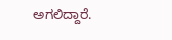ಅಗಲಿದ್ದಾರೆ.